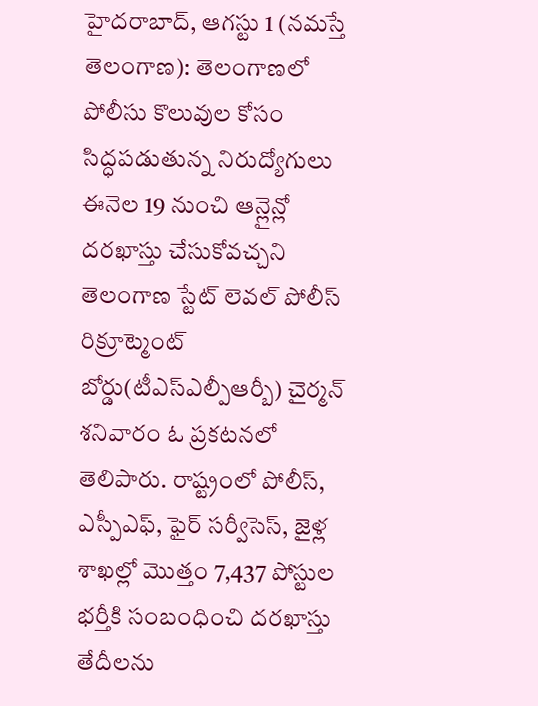హైదరాబాద్, ఆగస్టు 1 (నమస్తే తెలంగాణ): తెలంగాణలో పోలీసు కొలువుల కోసం సిద్ధపడుతున్న నిరుద్యోగులు ఈనెల 19 నుంచి ఆన్లైన్లో దరఖాస్తు చేసుకోవచ్చని తెలంగాణ స్టేట్ లెవల్ పోలీస్ రిక్రూట్మెంట్ బోర్డు(టీఎస్ఎల్పీఆర్బీ) చైర్మన్ శనివారం ఓ ప్రకటనలో తెలిపారు. రాష్ట్రంలో పోలీస్, ఎస్పీఎఫ్, ఫైర్ సర్వీసెస్, జైళ్ల శాఖల్లో మొత్తం 7,437 పోస్టుల భర్తీకి సంబంధించి దరఖాస్తు తేదీలను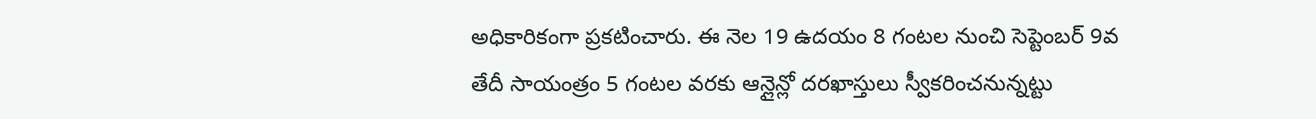అధికారికంగా ప్రకటించారు. ఈ నెల 19 ఉదయం 8 గంటల నుంచి సెప్టెంబర్ 9వ తేదీ సాయంత్రం 5 గంటల వరకు ఆన్లైన్లో దరఖాస్తులు స్వీకరించనున్నట్టు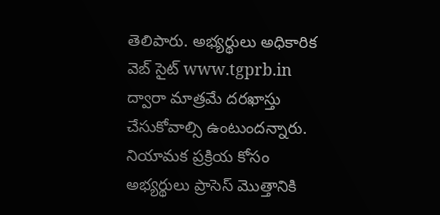తెలిపారు. అభ్యర్థులు అధికారిక వెబ్ సైట్ www.tgprb.in ద్వారా మాత్రమే దరఖాస్తు చేసుకోవాల్సి ఉంటుందన్నారు. నియామక ప్రక్రియ కోసం అభ్యర్థులు ప్రాసెస్ మొత్తానికి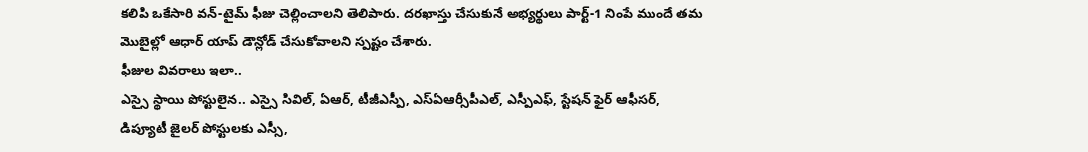కలిపి ఒకేసారి వన్-టైమ్ ఫీజు చెల్లించాలని తెలిపారు. దరఖాస్తు చేసుకునే అభ్యర్థులు పార్ట్-1 నింపే ముందే తమ మొబైల్లో ఆధార్ యాప్ డౌన్లోడ్ చేసుకోవాలని స్పష్టం చేశారు.
ఫీజుల వివరాలు ఇలా..
ఎస్సై స్థాయి పోస్టులైన.. ఎస్సై సివిల్, ఏఆర్, టీజీఎస్పీ, ఎస్ఏఆర్సీపీఎల్, ఎస్పీఎఫ్, స్టేషన్ ఫైర్ ఆఫీసర్, డిప్యూటీ జైలర్ పోస్టులకు ఎస్సీ,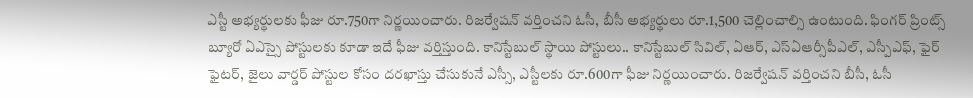ఎస్టీ అభ్యర్థులకు ఫీజు రూ.750గా నిర్ణయించారు. రిజర్వేషన్ వర్తించని ఓసీ, బీసీ అభ్యర్థులు రూ.1,500 చెల్లించాల్సి ఉంటుంది. ఫింగర్ ప్రింట్స్ బ్యూరో ఏఎస్సై పోస్టులకు కూడా ఇదే ఫీజు వర్తిస్తుంది. కానిస్టేబుల్ స్థాయి పోస్టులు.. కానిస్టేబుల్ సివిల్, ఏఆర్, ఎస్ఏఆర్సీపీఎల్, ఎస్పీఎఫ్, ఫైర్ ఫైటర్, జైలు వార్డర్ పోస్టుల కోసం దరఖాస్తు చేసుకునే ఎస్సీ, ఎస్టీలకు రూ.600గా ఫీజు నిర్ణయించారు. రిజర్వేషన్ వర్తించని బీసీ, ఓసీ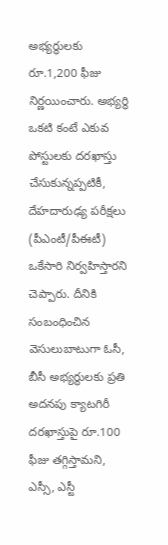అభ్యర్థులకు రూ.1,200 ఫీజు నిర్ణయించారు. అభ్యర్థి ఒకటి కంటే ఎకువ పోస్టులకు దరఖాస్తు చేసుకున్నప్పటికీ, దేహదారుఢ్య పరీక్షలు (పీఎంటీ/పీఈటీ) ఒకేసారి నిర్వహిస్తారని చెప్పారు. దీనికి సంబంధించిన వెసులుబాటుగా ఓసీ, బీసీ అభ్యర్థులకు ప్రతి అదనపు క్యాటగిరీ దరఖాస్తుపై రూ.100 ఫీజు తగ్గిస్తామని, ఎస్సీ, ఎస్టీ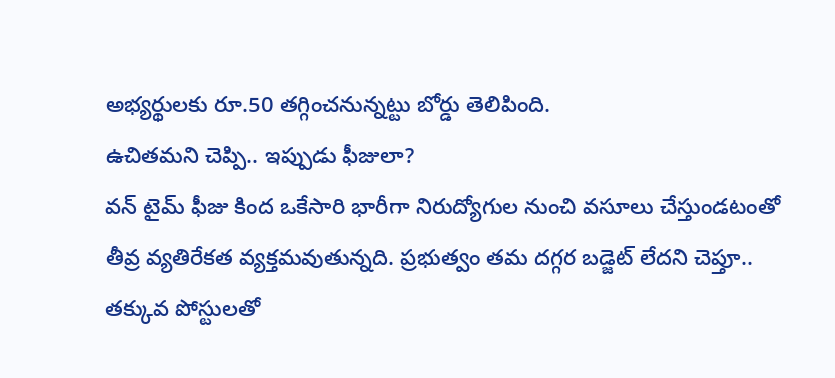అభ్యర్థులకు రూ.50 తగ్గించనున్నట్టు బోర్డు తెలిపింది.
ఉచితమని చెప్పి.. ఇప్పుడు ఫీజులా?
వన్ టైమ్ ఫీజు కింద ఒకేసారి భారీగా నిరుద్యోగుల నుంచి వసూలు చేస్తుండటంతో తీవ్ర వ్యతిరేకత వ్యక్తమవుతున్నది. ప్రభుత్వం తమ దగ్గర బడ్జెట్ లేదని చెప్తూ.. తక్కువ పోస్టులతో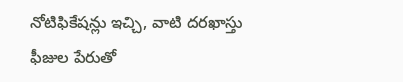నోటిఫికేషన్లు ఇచ్చి, వాటి దరఖాస్తు ఫీజుల పేరుతో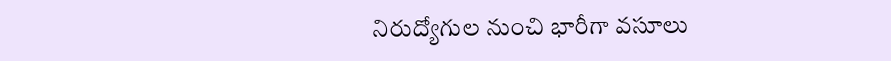నిరుద్యోగుల నుంచి భారీగా వసూలు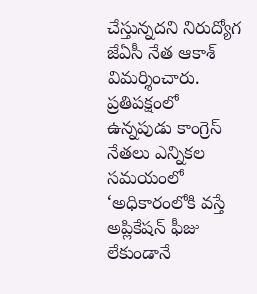చేస్తున్నదని నిరుద్యోగ జేఏసీ నేత ఆకాశ్ విమర్శించారు. ప్రతిపక్షంలో ఉన్నపుడు కాంగ్రెస్ నేతలు ఎన్నికల సమయంలో ‘అధికారంలోకి వస్తే అప్లికేషన్ ఫీజు లేకుండానే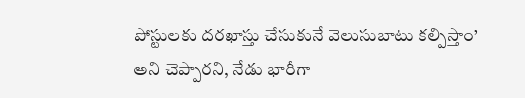పోస్టులకు దరఖాస్తు చేసుకునే వెలుసుబాటు కల్పిస్తాం’ అని చెప్పారని, నేడు భారీగా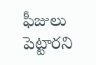ఫీజులు పెట్టారని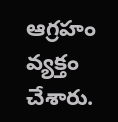ఆగ్రహం వ్యక్తం చేశారు.